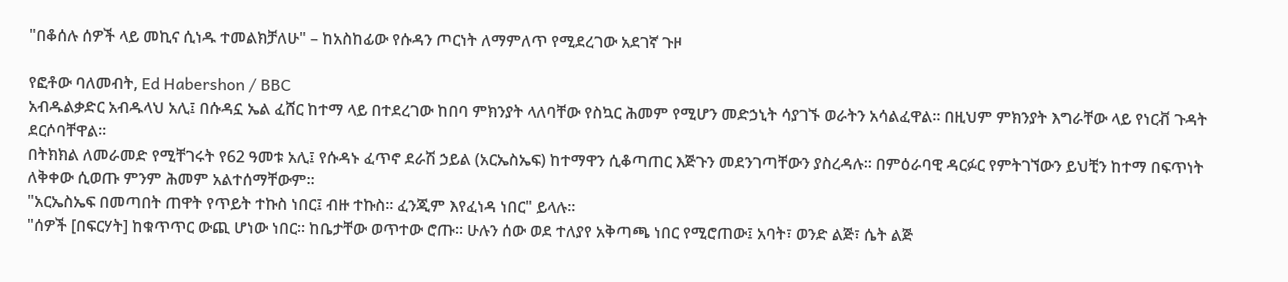"በቆሰሉ ሰዎች ላይ መኪና ሲነዱ ተመልክቻለሁ" – ከአስከፊው የሱዳን ጦርነት ለማምለጥ የሚደረገው አደገኛ ጉዞ

የፎቶው ባለመብት, Ed Habershon / BBC
አብዱልቃድር አብዱላህ አሊ፤ በሱዳኗ ኤል ፈሸር ከተማ ላይ በተደረገው ከበባ ምክንያት ላለባቸው የስኳር ሕመም የሚሆን መድኃኒት ሳያገኙ ወራትን አሳልፈዋል። በዚህም ምክንያት እግራቸው ላይ የነርቭ ጉዳት ደርሶባቸዋል።
በትክክል ለመራመድ የሚቸገሩት የ62 ዓመቱ አሊ፤ የሱዳኑ ፈጥኖ ደራሽ ኃይል (አርኤስኤፍ) ከተማዋን ሲቆጣጠር እጅጉን መደንገጣቸውን ያስረዳሉ። በምዕራባዊ ዳርፉር የምትገኘውን ይህቺን ከተማ በፍጥነት ለቅቀው ሲወጡ ምንም ሕመም አልተሰማቸውም።
"አርኤስኤፍ በመጣበት ጠዋት የጥይት ተኩስ ነበር፤ ብዙ ተኩስ። ፈንጂም እየፈነዳ ነበር" ይላሉ።
"ሰዎች [በፍርሃት] ከቁጥጥር ውጪ ሆነው ነበር። ከቤታቸው ወጥተው ሮጡ። ሁሉን ሰው ወደ ተለያየ አቅጣጫ ነበር የሚሮጠው፤ አባት፣ ወንድ ልጅ፣ ሴት ልጅ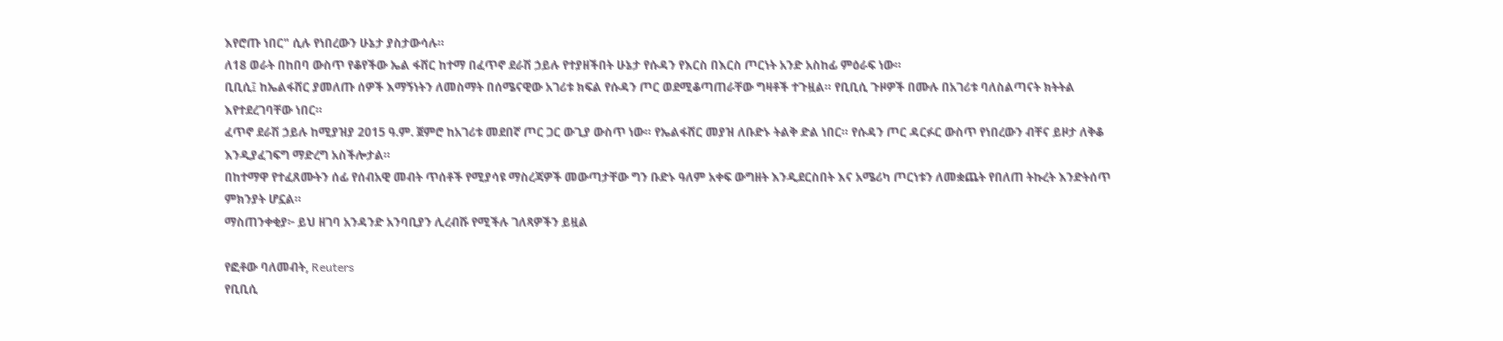እየሮጡ ነበር" ሲሉ የነበረውን ሁኔታ ያስታውሳሉ።
ለ18 ወራት በከበባ ውስጥ የቆየችው ኤል ፋሸር ከተማ በፈጥኖ ደራሽ ኃይሉ የተያዘችበት ሁኔታ የሱዳን የእርስ በእርስ ጦርነት አንድ አስከፊ ምዕራፍ ነው።
ቢቢሲ፤ ከኤልፋሸር ያመለጡ ሰዎች እማኝነትን ለመስማት በሰሜናዊው አገሪቱ ክፍል የሱዳን ጦር ወደሚቆጣጠራቸው ግዛቶች ተጉዟል። የቢቢሲ ጉዞዎች በሙሉ በአገሪቱ ባለስልጣናት ክትትል እየተደረገባቸው ነበር።
ፈጥኖ ደራሽ ኃይሉ ከሚያዝያ 2015 ዓ.ም. ጀምሮ ከአገሪቱ መደበኛ ጦር ጋር ውጊያ ውስጥ ነው። የኤልፋሸር መያዝ ለቡድኑ ትልቅ ድል ነበር። የሱዳን ጦር ዳርፉር ውስጥ የነበረውን ብቸና ይዞታ ለቅቆ እንዲያፈገፍግ ማድረግ አስችሎታል።
በከተማዋ የተፈጸሙትን ሰፊ የሰብአዊ መብት ጥሰቶች የሚያሳዩ ማስረጃዎች መውጣታቸው ግን ቡድኑ ዓለም አቀፍ ውግዘት እንዲደርስበት እና አሜሪካ ጦርነቱን ለመቋጨት የበለጠ ትኩረት እንድትሰጥ ምክንያት ሆኗል።
ማስጠንቀቂያ፦ ይህ ዘገባ አንዳንድ አንባቢያን ሊረብሹ የሚችሉ ገለጻዎችን ይዟል

የፎቶው ባለመብት, Reuters
የቢቢሲ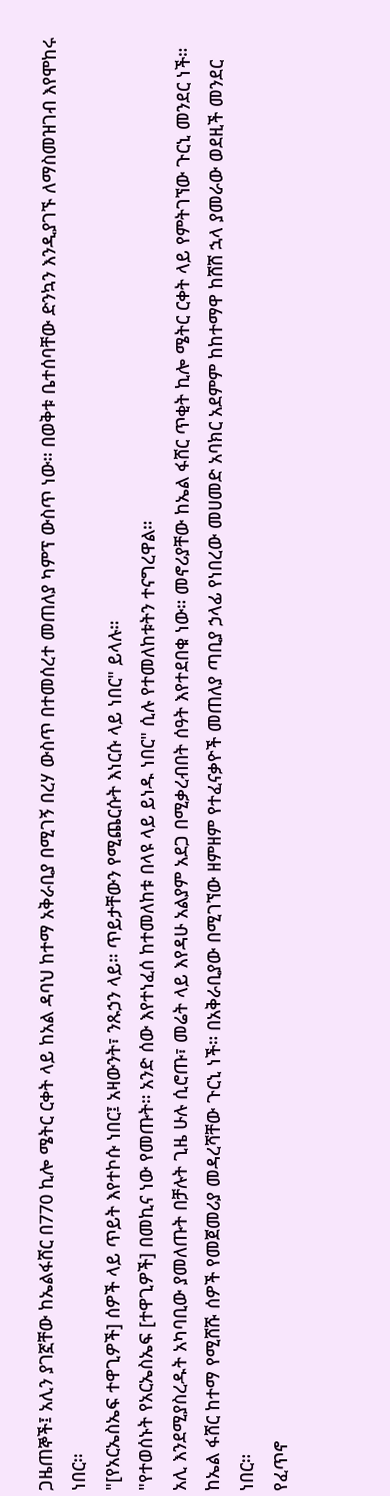ጋዜጠኞች፤ አሊን ያገኟቸው ከኤልፋሸር በ770 ኪሎ ሜትር ርቀት ላይ ከአል ዳባህ ከተማ አቅራቢያ በሚገኝ በረሃ ውስጥ በተመሰረተ መጠለያ ካምፕ ውስጥ ነው። በወቅቱ ቤተሰባቸው ድንኳን እንዲያገኙ ለማስመዝገብ እየሞከሩ ነበር።
"[የአርኤስኤፍ ተዋጊዎች] ሰዎች ላይ ጥይት እየተኮሱ ነበር፤ አዛውንት፣ ንጹኃን ላይ። ጥይታቸውን የሚጨርሱት እነርሱ ላይ ነበር" ይላሉ።
"የተወሰኑት የአርኤስኤፍ [ተዋጊዎች] በመኪና ነው የመጡት። አንድ ሰው እየተነፈሰ ከተመለከቱ በላዩ ላይ ይነዱ ነበር" ሲሉ የተመለከቱትን ተናግረዋል።
አሊ እንደሚያስረዱት አካባቢው ያመለጡት በቻሉት ጊዜ ሁሉ ሲሮጡ፣ መሬት ላይ እየዳሁ አልያም አደጋ በሚቃረብበት ሰዓት እየተደበቁ ነው። መኖሪያቸው ከኤል ፋሸር ጥቂት ኪሎ ሜትር ርቀት ላይ የምትገኘው ጉርኒ መንደር ነች።
ከኤል ፋሸር ከተማ የሚሸሹ ሰዎች የመጀመሪያ መዳረሻቸው ጉርኒ ነች። በአቅራቢያው በሚገኘው ዘምዘም የተፈናቃዮች መጠለያ ጣቢያ ኃላፊ የነበረው መሀመድ አባክር አደምም ከከተማዋ ከሸሸ ኋላ ያመራው ወደዚች መንደር ነበር።
የፈጥኖ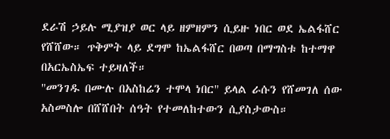ደራሽ ኃይሉ ሚያዝያ ወር ላይ ዘምዘምን ሲይዙ ነበር ወደ ኤልፋሸር የሸሸው። ጥቅምት ላይ ደግሞ ከኤልፋሸር በወጣ በማግስቱ ከተማዋ በአርኤስኤፍ ተይዛለች።
"መንገዱ በሙሉ በአስከሬን ተሞላ ነበር" ይላል ራሱን የሸመገለ ሰው አስመስሎ በሸሸበት ሰዓት የተመለከተውን ሲያስታውስ።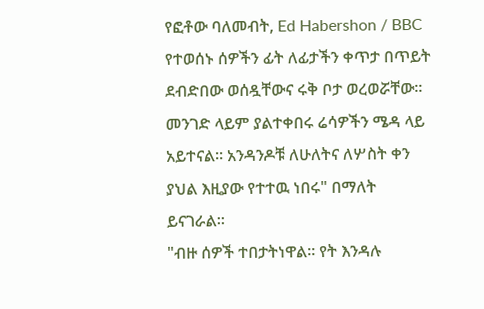የፎቶው ባለመብት, Ed Habershon / BBC
የተወሰኑ ሰዎችን ፊት ለፊታችን ቀጥታ በጥይት ደብድበው ወሰዷቸውና ሩቅ ቦታ ወረወሯቸው። መንገድ ላይም ያልተቀበሩ ሬሳዎችን ሜዳ ላይ አይተናል። አንዳንዶቹ ለሁለትና ለሦስት ቀን ያህል እዚያው የተተዉ ነበሩ" በማለት ይናገራል።
"ብዙ ሰዎች ተበታትነዋል። የት እንዳሉ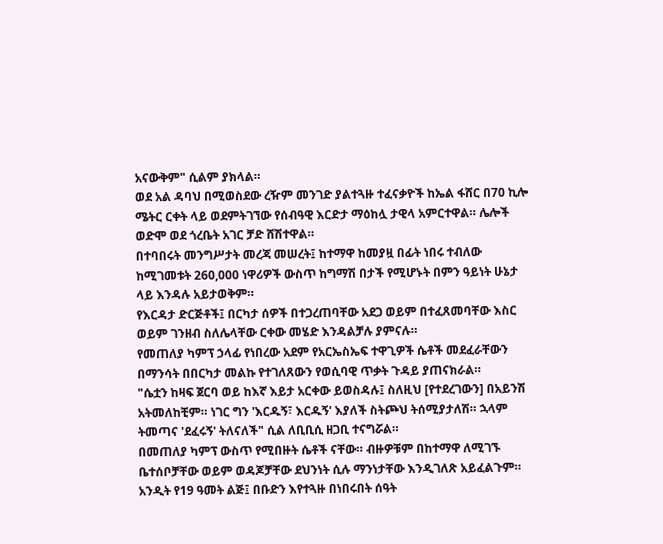አናውቅም" ሲልም ያክላል።
ወደ አል ዳባህ በሚወስደው ረዥም መንገድ ያልተጓዙ ተፈናቃዮች ከኤል ፋሸር በ70 ኪሎ ሜትር ርቀት ላይ ወደምትገኘው የሰብዓዊ እርድታ ማዕከሏ ታዊላ አምርተዋል። ሌሎች ወድሞ ወደ ጎረቤት አገር ቻድ ሸሽተዋል።
በተባበሩት መንግሥታት መረጃ መሠረት፤ ከተማዋ ከመያዟ በፊት ነበሩ ተብለው ከሚገመቱት 260,000 ነዋሪዎች ውስጥ ከግማሽ በታች የሚሆኑት በምን ዓይነት ሁኔታ ላይ እንዳሉ አይታወቅም።
የእርዳታ ድርጅቶች፤ በርካታ ሰዎች በተጋረጠባቸው አደጋ ወይም በተፈጸመባቸው እስር ወይም ገንዘብ ስለሌላቸው ርቀው መሄድ እንዳልቻሉ ያምናሉ።
የመጠለያ ካምፕ ኃላፊ የነበረው አደም የአርኤስኤፍ ተዋጊዎች ሴቶች መደፈራቸውን በማንሳት በበርካታ መልኩ የተገለጸውን የወሲባዊ ጥቃት ጉዳይ ያጠናክራል።
"ሴቷን ከዛፍ ጀርባ ወይ ከእኛ እይታ አርቀው ይወስዳሉ፤ ስለዚህ [የተደረገውን] በአይንሽ አትመለከቺም። ነገር ግን 'እርዱኝ፣ እርዱኝ' እያለች ስትጮህ ትሰሚያታለሽ። ኋላም ትመጣና 'ደፈሩኝ' ትለናለች" ሲል ለቢቢሲ ዘጋቢ ተናግሯል።
በመጠለያ ካምፕ ውስጥ የሚበዙት ሴቶች ናቸው። ብዙዎቹም በከተማዋ ለሚገኙ ቤተሰቦቻቸው ወይም ወዳጆቻቸው ደህንነት ሲሉ ማንነታቸው እንዲገለጽ አይፈልጉም።
አንዲት የ19 ዓመት ልጅ፤ በቡድን እየተጓዙ በነበሩበት ሰዓት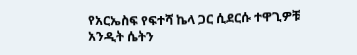የአርኤስፍ የፍተሻ ኬላ ጋር ሲደርሱ ተዋጊዎቹ አንዲት ሴትን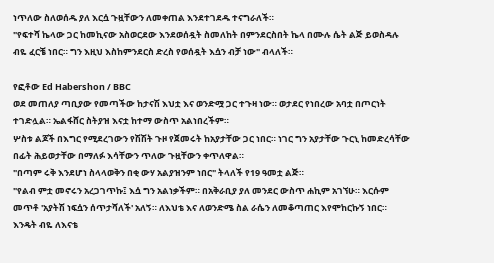ነጥለው ስለወሰዱ ያለ እርሷ ጉዟቸውን ለመቀጠል እንደተገደዱ ተናግራለች።
"የፍተሻ ኬላው ጋር ከመኪናው አስወርደው እንደወሰዷት ስመለከት በምንደርስበት ኬላ በሙሉ ሴት ልጅ ይወስዳሉ ብዬ ፈርቼ ነበር። ግን እዚህ እስከምንደርስ ድረስ የወሰዷት እሷን ብቻ ነው" ብላለች።

የፎቶው Ed Habershon / BBC
ወደ መጠለያ ጣቢያው የመጣችው ከታናሽ እህቷ እና ወንድሟ ጋር ተጉዛ ነው። ወታደር የነበረው አባቷ በጦርነት ተገድሏል። ኤልፋሸር ስትያዝ እናቷ ከተማ ውስጥ አልነበረችም።
ሦስቱ ልጆች በእግር የሚደረገውን የሽሽት ጉዞ የጀመሩት ከአያታቸው ጋር ነበር። ነገር ግን አያታቸው ጉርኒ ከመድረሳቸው በፊት ሕይወታቸው በማለፉ እሳቸውን ጥለው ጉዟቸውን ቀጥለዋል።
"በጣም ሩቅ እንደሆነ ስላላወቅን በቂ ውሃ አልያዝንም ነበር" ትላለች የ19 ዓመቷ ልጅ።
"የልብ ምቷ መኖሩን አረጋገጥኩ፤ እሷ ግን አልነቃችም። በአቅራቢያ ያለ መንደር ውስጥ ሐኪም አገኘሁ። እርሱም መጥቶ 'አያትሽ ነፍሷን ሰጥታሻለች' አለኝ። ለእህቴ እና ለወንድሜ ስል ራሴን ለመቆጣጠር እየሞከርኩኝ ነበር። እንዴት ብዬ ለእናቴ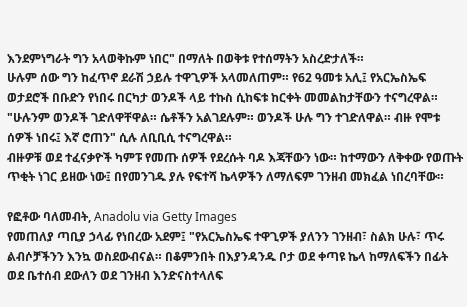እንደምነግራት ግን አላወቅኩም ነበር" በማለት በወቅቱ የተሰማትን አስረድታለች።
ሁሉም ሰው ግን ከፈጥኖ ደራሽ ኃይሉ ተዋጊዎች አላመለጠም። የ62 ዓመቱ አሊ፤ የአርኤስኤፍ ወታደሮች በቡድን የነበሩ በርካታ ወንዶች ላይ ተኩስ ሲከፍቱ ከርቀት መመልከታቸውን ተናግረዋል።
"ሁሉንም ወንዶች ገድለዋቸዋል። ሴቶችን አልገደሉም። ወንዶች ሁሉ ግን ተገድለዋል። ብዙ የሞቱ ሰዎች ነበሩ፤ እኛ ሮጠን" ሲሉ ለቢቢሲ ተናግረዋል።
ብዙዎቹ ወደ ተፈናቃዮች ካምፑ የመጡ ሰዎች የደረሱት ባዶ እጃቸውን ነው። ከተማውን ለቅቀው የወጡት ጥቂት ነገር ይዘው ነው፤ በየመንገዱ ያሉ የፍተሻ ኬላዎችን ለማለፍም ገንዘብ መክፈል ነበረባቸው።

የፎቶው ባለመብት, Anadolu via Getty Images
የመጠለያ ጣቢያ ኃላፊ የነበረው አደም፤ "የአርኤስኤፍ ተዋጊዎች ያለንን ገንዘብ፣ ስልክ ሁሉ፣ ጥሩ ልብሶቻችንን እንኳ ወስደውብናል። በቆምንበት በእያንዳንዱ ቦታ ወደ ቀጣዩ ኬላ ከማለፍችን በፊት ወደ ቤተሰብ ደውለን ወደ ገንዘብ እንድናስተላለፍ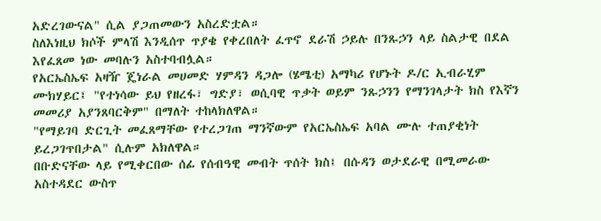አድረገውናል" ሲል ያጋጠመውን አስረድቷል።
ስለእነዚህ ክሶች ምላሽ እንዲሰጥ ጥያቄ የቀረበለት ፈጥኖ ደራሽ ኃይሉ በንጹኃን ላይ ስልታዊ በደል እየፈጸመ ነው መባሉን አስተባብሏል።
የአርኤስኤፍ አዛዥ ጄነራል መሀመድ ሃምዳን ዳጋሎ (ሄሜቲ) አማካሪ የሆኑት ዶ/ር ኢብራሂም ሙክሃይር፤ "የተነሳው ይህ የዘረፋ፣ ግድያ፣ ወሲባዊ ጥቃት ወይም ንጹኃንን የማንገላታት ክስ የእኛን መመሪያ አያንጸባርቅም" በማለት ተከላክለዋል።
"የማይገባ ድርጊት መፈጸማቸው የተረጋገጠ ማንኛውም የአርኤስኤፍ አባል ሙሉ ተጠያቂነት ይረጋገጥበታል" ሲሉም አክለዋል።
በቡድናቸው ላይ የሚቀርበው ሰፊ የሰብዓዊ መብት ጥሰት ክስ፤ በሱዳን ወታደራዊ በሚመራው አስተዳደር ውስጥ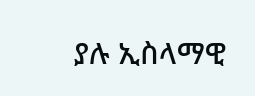ያሉ ኢስላማዊ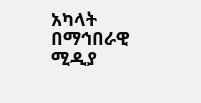አካላት በማኅበራዊ ሚዲያ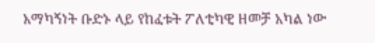አማካኝነት ቡድኑ ላይ የከፈቱት ፖለቲካዊ ዘመቻ አካል ነው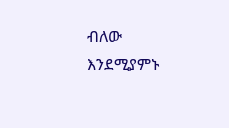ብለው እንደሚያምኑ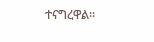ተናግረዋል።